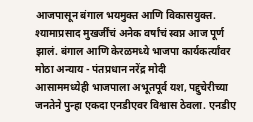आजपासून बंगाल भयमुक्त आणि विकासयुक्त. श्यामाप्रसाद मुखर्जींचं अनेक वर्षांचं स्वप्न आज पूर्ण झालं. बंगाल आणि केरळमध्ये भाजपा कार्यकर्त्यांवर मोठा अन्याय - पंतप्रधान नरेंद्र मोदी
आसाममध्येही भाजपाला अभूतपूर्व यश, पद्दुचेरीच्या जनतेने पुन्हा एकदा एनडीएवर विश्वास ठेवला. एनडीए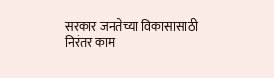सरकार जनतेच्या विकासासाठी निरंतर काम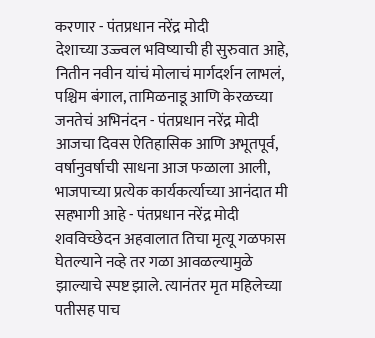करणार - पंतप्रधान नरेंद्र मोदी
देशाच्या उज्ज्वल भविष्याची ही सुरुवात आहे, नितीन नवीन यांचं मोलाचं मार्गदर्शन लाभलं, पश्चिम बंगाल, तामिळनाडू आणि केरळच्या जनतेचं अभिनंदन - पंतप्रधान नरेंद्र मोदी
आजचा दिवस ऐतिहासिक आणि अभूतपूर्व, वर्षानुवर्षाची साधना आज फळाला आली, भाजपाच्या प्रत्येक कार्यकर्त्याच्या आनंदात मी सहभागी आहे - पंतप्रधान नरेंद्र मोदी
शवविच्छेदन अहवालात तिचा मृत्यू गळफास घेतल्याने नव्हे तर गळा आवळल्यामुळे झाल्याचे स्पष्ट झाले. त्यानंतर मृत महिलेच्या पतीसह पाच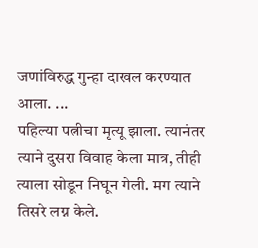जणांविरुद्ध गुन्हा दाखल करण्यात आला. ...
पहिल्या पत्नीचा मृत्यू झाला. त्यानंतर त्याने दुसरा विवाह केला मात्र, तीही त्याला सोडून निघून गेली. मग त्याने तिसरे लग्न केले.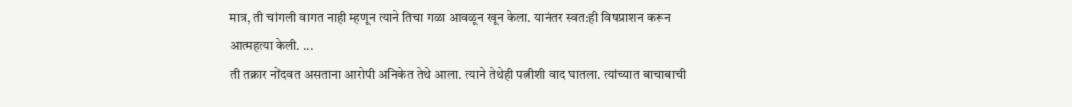मात्र, ती चांगली वागत नाही म्हणून त्याने तिचा गळा आवळून खून केला. यानंतर स्वत:ही विषप्राशन करून आत्महत्या केली. ...
ती तक्रार नोंदवत असताना आरोपी अनिकेत तेथे आला. त्याने तेथेही पत्नीशी वाद घातला. त्यांच्यात बाचाबाची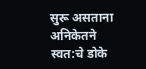सुरू असताना अनिकेतने स्वत:चे डोके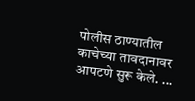पोलीस ठाण्यातील काचेच्या तावदानावर आपटणे सुरू केले. ...